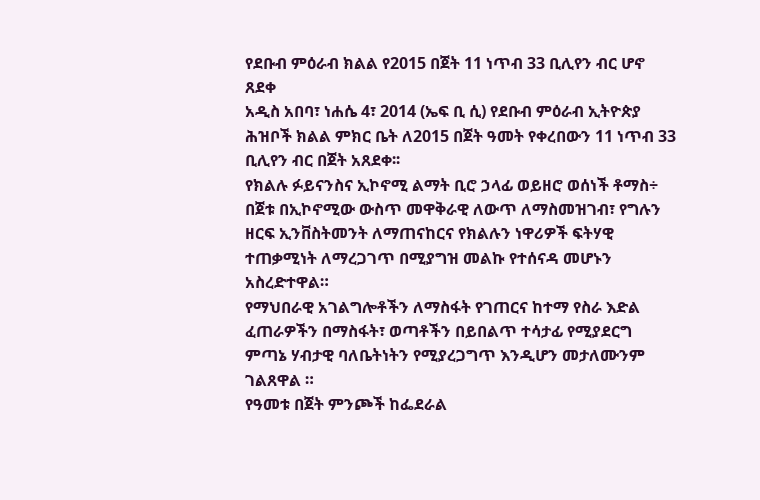የደቡብ ምዕራብ ክልል የ2015 በጀት 11 ነጥብ 33 ቢሊየን ብር ሆኖ ጸደቀ
አዲስ አበባ፣ ነሐሴ 4፣ 2014 (ኤፍ ቢ ሲ) የደቡብ ምዕራብ ኢትዮጵያ ሕዝቦች ክልል ምክር ቤት ለ2015 በጀት ዓመት የቀረበውን 11 ነጥብ 33 ቢሊየን ብር በጀት አጸደቀ፡፡
የክልሉ ፉይናንስና ኢኮኖሚ ልማት ቢሮ ኃላፊ ወይዘሮ ወሰነች ቶማስ÷ በጀቱ በኢኮኖሚው ውስጥ መዋቅራዊ ለውጥ ለማስመዝገብ፣ የግሉን ዘርፍ ኢንቨስትመንት ለማጠናከርና የክልሉን ነዋሪዎች ፍትሃዊ ተጠቃሚነት ለማረጋገጥ በሚያግዝ መልኩ የተሰናዳ መሆኑን አስረድተዋል።
የማህበራዊ አገልግሎቶችን ለማስፋት የገጠርና ከተማ የስራ እድል ፈጠራዎችን በማስፋት፣ ወጣቶችን በይበልጥ ተሳታፊ የሚያደርግ ምጣኔ ሃብታዊ ባለቤትነትን የሚያረጋግጥ እንዲሆን መታለሙንም ገልጸዋል ።
የዓመቱ በጀት ምንጮች ከፌደራል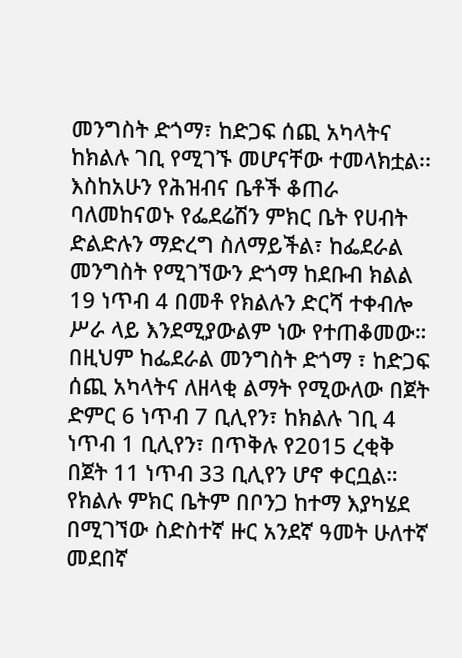መንግስት ድጎማ፣ ከድጋፍ ሰጪ አካላትና ከክልሉ ገቢ የሚገኙ መሆናቸው ተመላክቷል፡፡
እስከአሁን የሕዝብና ቤቶች ቆጠራ ባለመከናወኑ የፌደሬሽን ምክር ቤት የሀብት ድልድሉን ማድረግ ስለማይችል፣ ከፌደራል መንግስት የሚገኘውን ድጎማ ከደቡብ ክልል 19 ነጥብ 4 በመቶ የክልሉን ድርሻ ተቀብሎ ሥራ ላይ እንደሚያውልም ነው የተጠቆመው።
በዚህም ከፌደራል መንግስት ድጎማ ፣ ከድጋፍ ሰጪ አካላትና ለዘላቂ ልማት የሚውለው በጀት ድምር 6 ነጥብ 7 ቢሊየን፣ ከክልሉ ገቢ 4 ነጥብ 1 ቢሊየን፣ በጥቅሉ የ2015 ረቂቅ በጀት 11 ነጥብ 33 ቢሊየን ሆኖ ቀርቧል።
የክልሉ ምክር ቤትም በቦንጋ ከተማ እያካሄደ በሚገኘው ስድስተኛ ዙር አንደኛ ዓመት ሁለተኛ መደበኛ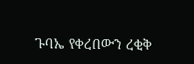ጉባኤ የቀረበውን ረቂቅ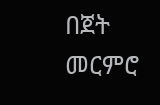በጀት መርምሮ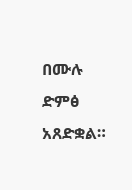በሙሉ ድምፅ አጸድቋል።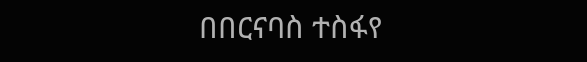በበርናባስ ተስፋየ